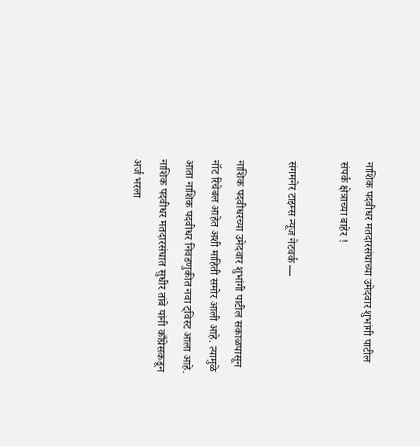नाशिक पदवीधर मतदारसंघाच्या उमेदवार शुभांगी पाटील संपर्क क्षेत्राच्या बाहेर !

संगमनेर टाइम्स न्यूज नेटवर्क —

नाशिक पदवीधरच्या उमेदवार शुभांगी पाटील सकाळपासून नॉट रिचेबल आहेत अशी माहिती समोर आली आहे. त्यामुळे आता नाशिक पदवीधर निवडणुकीत नवा ट्विस्ट आला आहे. नाशिक पदवीधर मतदारसंघात सुधीर तांबे यांनी काँग्रेसकडून अर्ज भरला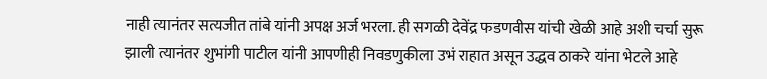नाही त्यानंतर सत्यजीत तांबे यांनी अपक्ष अर्ज भरला. ही सगळी देवेंद्र फडणवीस यांची खेळी आहे अशी चर्चा सुरू झाली त्यानंतर शुभांगी पाटील यांनी आपणीही निवडणुकीला उभं राहात असून उद्धव ठाकरे यांना भेटले आहे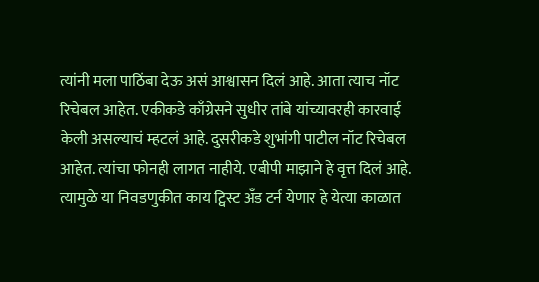त्यांनी मला पाठिंबा देऊ असं आश्वासन दिलं आहे. आता त्याच नॉट रिचेबल आहेत. एकीकडे काँग्रेसने सुधीर तांबे यांच्यावरही कारवाई केली असल्याचं म्हटलं आहे. दुसरीकडे शुभांगी पाटील नॉट रिचेबल आहेत. त्यांचा फोनही लागत नाहीये. एबीपी माझाने हे वृत्त दिलं आहे. त्यामुळे या निवडणुकीत काय ट्विस्ट अँड टर्न येणार हे येत्या काळात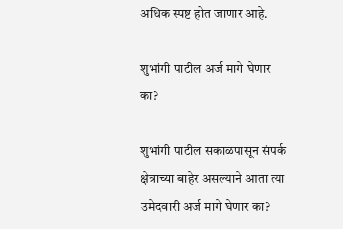अधिक स्पष्ट होत जाणार आहे.

शुभांगी पाटील अर्ज मागे घेणार का?

शुभांगी पाटील सकाळपासून संपर्क क्षेत्राच्या बाहेर असल्याने आता त्या उमेदवारी अर्ज मागे घेणार का?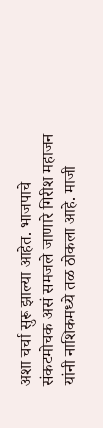अशा चर्चा सुरू झाल्या आहेत. भाजपाचे संकटमोचक असं समजले जाणारे गिरीश महाजन यांनी नाशिकमध्ये तळ ठोकला आहे. माजी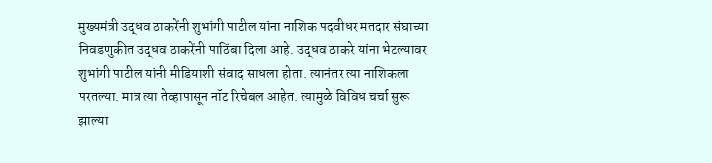मुख्यमंत्री उद्धव ठाकरेंनी शुभांगी पाटील यांना नाशिक पदवीधर मतदार संघाच्या निवडणुकीत उद्धव ठाकरेंनी पाठिंबा दिला आहे. उद्धव ठाकरे यांना भेटल्यावर शुभांगी पाटील यांनी मीडियाशी संवाद साधला होता. त्यानंतर त्या नाशिकला परतल्या. मात्र त्या तेव्हापासून नॉट रिचेबल आहेत. त्यामुळे विविध चर्चा सुरू झाल्या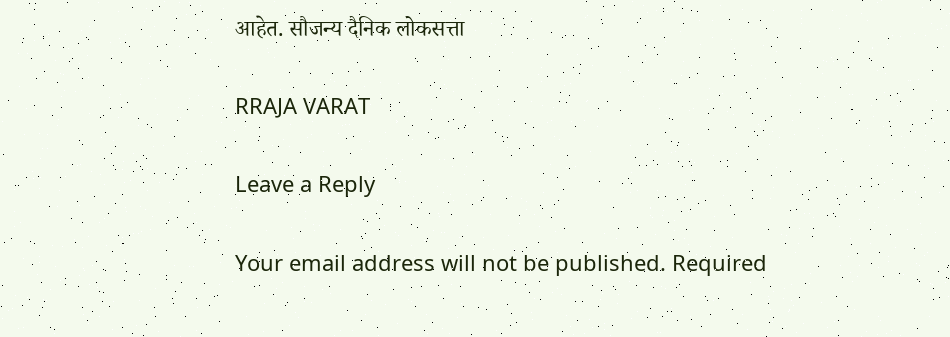आहेत. सौजन्य दैनिक लोकसत्ता

RRAJA VARAT

Leave a Reply

Your email address will not be published. Required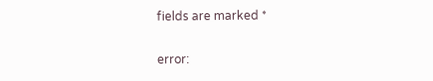fields are marked *

error: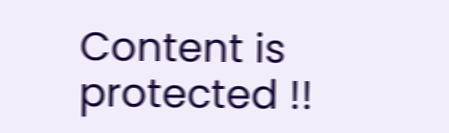Content is protected !!